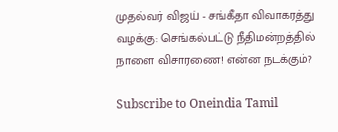முதல்வர் விஜய் - சங்கீதா விவாகரத்து வழக்கு: செங்கல்பட்டு நீதிமன்றத்தில் நாளை விசாரணை! என்ன நடக்கும்?

Subscribe to Oneindia Tamil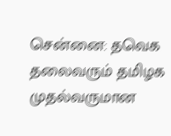சென்னை: தவெக தலைவரும் தமிழக முதல்வருமான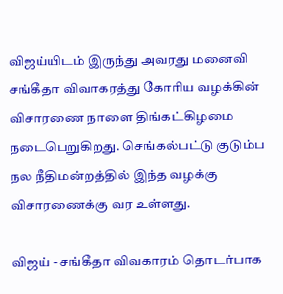விஜய்யிடம் இருந்து அவரது மனைவி சங்கீதா விவாகரத்து கோரிய வழக்கின் விசாரணை நாளை திங்கட்கிழமை நடைபெறுகிறது. செங்கல்பட்டு குடும்ப நல நீதிமன்றத்தில் இந்த வழக்கு விசாரணைக்கு வர உள்ளது.

விஜய் - சங்கீதா விவகாரம் தொடர்பாக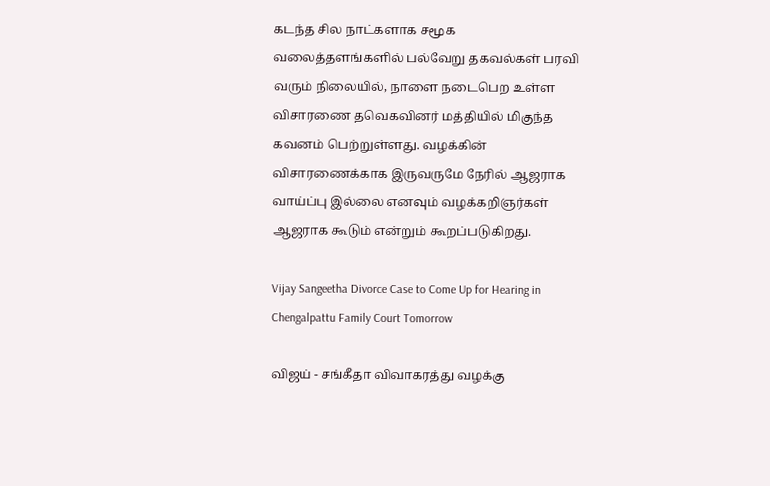கடந்த சில நாட்களாக சமூக வலைத்தளங்களில் பல்வேறு தகவல்கள் பரவி வரும் நிலையில், நாளை நடைபெற உள்ள விசாரணை தவெகவினர் மத்தியில் மிகுந்த கவனம் பெற்றுள்ளது. வழக்கின் விசாரணைக்காக இருவருமே நேரில் ஆஜராக வாய்ப்பு இல்லை எனவும் வழக்கறிஞர்கள் ஆஜராக கூடும் என்றும் கூறப்படுகிறது.

Vijay Sangeetha Divorce Case to Come Up for Hearing in Chengalpattu Family Court Tomorrow

விஜய் - சங்கீதா விவாகரத்து வழக்கு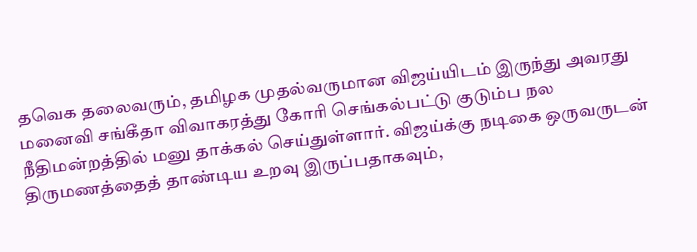தவெக தலைவரும், தமிழக முதல்வருமான விஜய்யிடம் இருந்து அவரது மனைவி சங்கீதா விவாகரத்து கோரி செங்கல்பட்டு குடும்ப நல நீதிமன்றத்தில் மனு தாக்கல் செய்துள்ளார். விஜய்க்கு நடிகை ஒருவருடன் திருமணத்தைத் தாண்டிய உறவு இருப்பதாகவும்,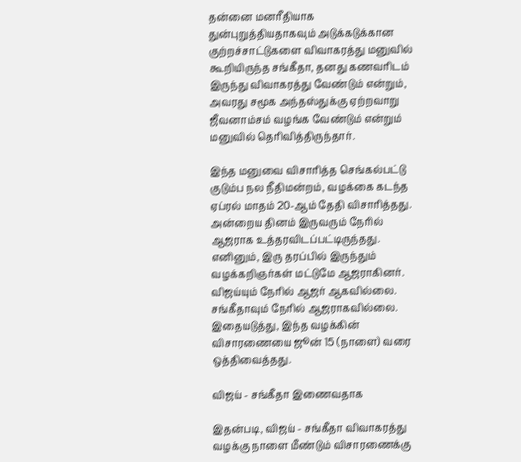தன்னை மனரீதியாக துன்புறுத்தியதாகவும் அடுக்கடுக்கான குற்றச்சாட்டுகளை விவாகரத்து மனுவில் கூறியிருந்த சங்கீதா, தனது கணவரிடம் இருந்து விவாகரத்து வேண்டும் என்றும், அவரது சமூக அந்தஸ்துக்கு ஏற்றவாறு ஜீவனாம்சம் வழங்க வேண்டும் என்றும் மனுவில் தெரிவித்திருந்தார்.

இந்த மனுவை விசாரித்த செங்கல்பட்டு குடும்ப நல நீதிமன்றம், வழக்கை கடந்த ஏப்ரல் மாதம் 20-ஆம் தேதி விசாரித்தது. அன்றைய தினம் இருவரும் நேரில் ஆஜராக உத்தரவிடப்பட்டிருந்தது. எனினும், இரு தரப்பில் இருந்தும் வழக்கறிஞர்கள் மட்டுமே ஆஜராகினர். விஜய்யும் நேரில் ஆஜர் ஆகவில்லை. சங்கீதாவும் நேரில் ஆஜராகவில்லை. இதையடுத்து, இந்த வழக்கின் விசாரணையை ஜூன் 15 (நாளை) வரை ஒத்திவைத்தது.

விஜய் - சங்கீதா இணைவதாக

இதன்படி, விஜய் - சங்கீதா விவாகரத்து வழக்கு நாளை மீண்டும் விசாரணைக்கு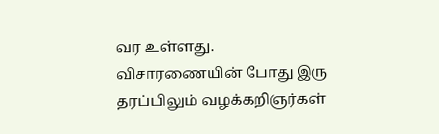வர உள்ளது. விசாரணையின் போது இரு தரப்பிலும் வழக்கறிஞர்கள்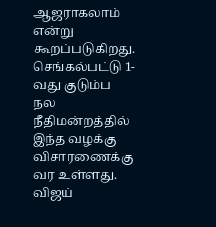ஆஜராகலாம் என்று கூறப்படுகிறது. செங்கல்பட்டு 1-வது குடும்ப நல நீதிமன்றத்தில் இந்த வழக்கு விசாரணைக்கு வர உள்ளது. விஜய்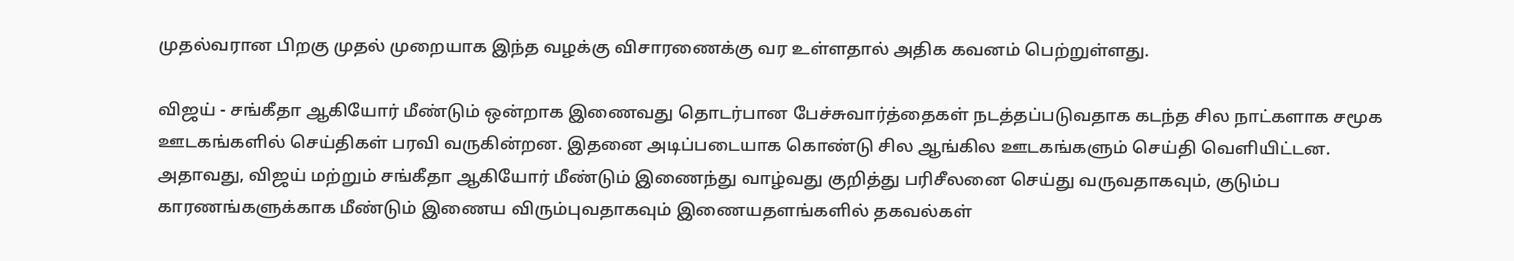முதல்வரான பிறகு முதல் முறையாக இந்த வழக்கு விசாரணைக்கு வர உள்ளதால் அதிக கவனம் பெற்றுள்ளது.

விஜய் - சங்கீதா ஆகியோர் மீண்டும் ஒன்றாக இணைவது தொடர்பான பேச்சுவார்த்தைகள் நடத்தப்படுவதாக கடந்த சில நாட்களாக சமூக ஊடகங்களில் செய்திகள் பரவி வருகின்றன. இதனை அடிப்படையாக கொண்டு சில ஆங்கில ஊடகங்களும் செய்தி வெளியிட்டன. அதாவது, விஜய் மற்றும் சங்கீதா ஆகியோர் மீண்டும் இணைந்து வாழ்வது குறித்து பரிசீலனை செய்து வருவதாகவும், குடும்ப காரணங்களுக்காக மீண்டும் இணைய விரும்புவதாகவும் இணையதளங்களில் தகவல்கள்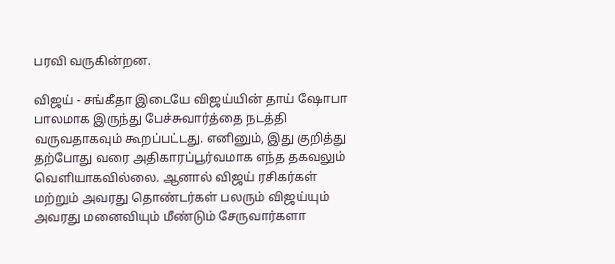பரவி வருகின்றன.

விஜய் - சங்கீதா இடையே விஜய்யின் தாய் ஷோபா பாலமாக இருந்து பேச்சுவார்த்தை நடத்தி வருவதாகவும் கூறப்பட்டது. எனினும், இது குறித்து தற்போது வரை அதிகாரப்பூர்வமாக எந்த தகவலும் வெளியாகவில்லை. ஆனால் விஜய் ரசிகர்கள் மற்றும் அவரது தொண்டர்கள் பலரும் விஜய்யும் அவரது மனைவியும் மீண்டும் சேருவார்களா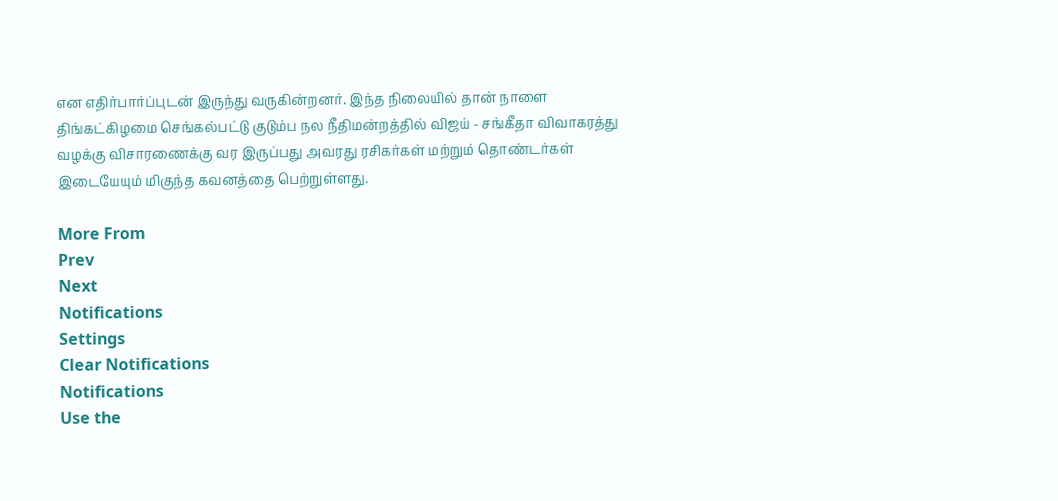என எதிர்பார்ப்புடன் இருந்து வருகின்றனர். இந்த நிலையில் தான் நாளை திங்கட்கிழமை செங்கல்பட்டு குடும்ப நல நீதிமன்றத்தில் விஜய் - சங்கீதா விவாகரத்து வழக்கு விசாரணைக்கு வர இருப்பது அவரது ரசிகர்கள் மற்றும் தொண்டர்கள் இடையேயும் மிகுந்த கவனத்தை பெற்றுள்ளது.

More From
Prev
Next
Notifications
Settings
Clear Notifications
Notifications
Use the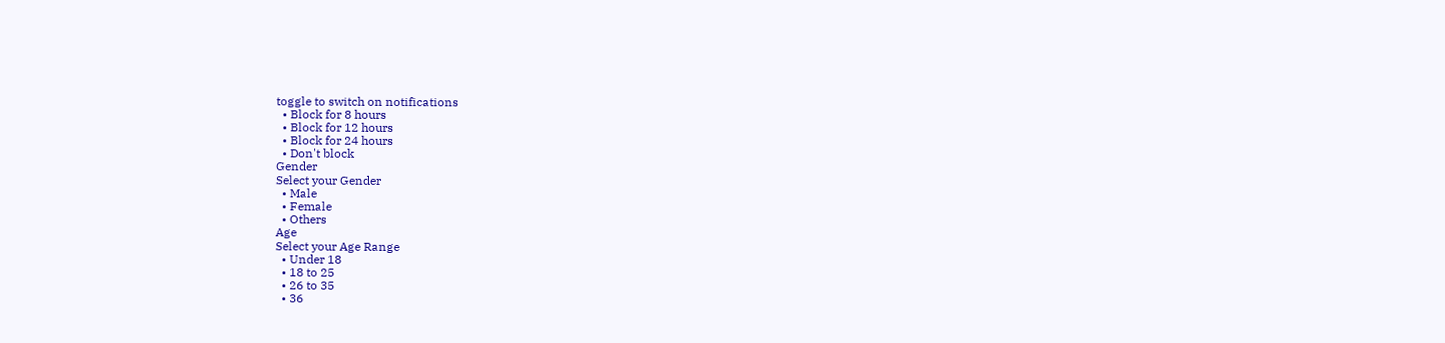toggle to switch on notifications
  • Block for 8 hours
  • Block for 12 hours
  • Block for 24 hours
  • Don't block
Gender
Select your Gender
  • Male
  • Female
  • Others
Age
Select your Age Range
  • Under 18
  • 18 to 25
  • 26 to 35
  • 36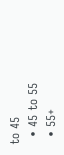to 45
  • 45 to 55
  • 55+